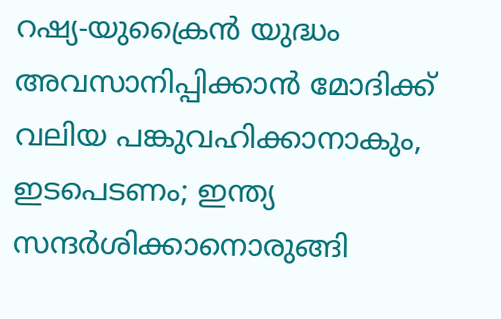റഷ്യ-യുക്രൈൻ യുദ്ധം അവസാനിപ്പിക്കാൻ മോദിക്ക് വലിയ പങ്കുവഹിക്കാനാകും, ഇടപെടണം; ഇന്ത്യ സന്ദർശിക്കാനൊരുങ്ങി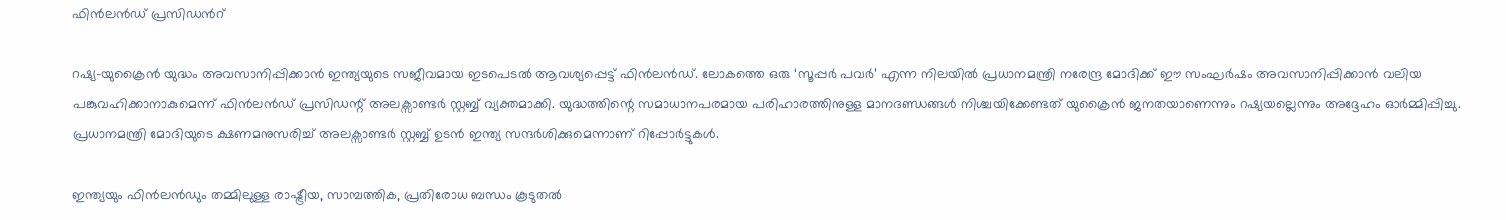ഫിൻലൻഡ് പ്രസിഡന്‍റ്

റഷ്യ-യുക്രൈൻ യുദ്ധം അവസാനിപ്പിക്കാൻ ഇന്ത്യയുടെ സജീവമായ ഇടപെടൽ ആവശ്യപ്പെട്ട് ഫിൻലൻഡ്. ലോകത്തെ ഒരു ‘സൂപ്പർ പവർ’ എന്ന നിലയിൽ പ്രധാനമന്ത്രി നരേന്ദ്ര മോദിക്ക് ഈ സംഘർഷം അവസാനിപ്പിക്കാൻ വലിയ പങ്കുവഹിക്കാനാകുമെന്ന് ഫിൻലൻഡ് പ്രസിഡന്റ് അലക്സാണ്ടർ സ്റ്റബ്ബ് വ്യക്തമാക്കി. യുദ്ധത്തിന്റെ സമാധാനപരമായ പരിഹാരത്തിനുള്ള മാനദണ്ഡങ്ങൾ നിശ്ചയിക്കേണ്ടത് യുക്രൈൻ ജനതയാണെന്നും റഷ്യയല്ലെന്നും അദ്ദേഹം ഓർമ്മിപ്പിച്ചു. പ്രധാനമന്ത്രി മോദിയുടെ ക്ഷണമനുസരിച്ച് അലക്സാണ്ടർ സ്റ്റബ്ബ് ഉടൻ ഇന്ത്യ സന്ദർശിക്കുമെന്നാണ് റിപ്പോർട്ടുകൾ.

ഇന്ത്യയും ഫിൻലൻഡും തമ്മിലുള്ള രാഷ്ട്രീയ, സാമ്പത്തിക, പ്രതിരോധ ബന്ധം കൂടുതൽ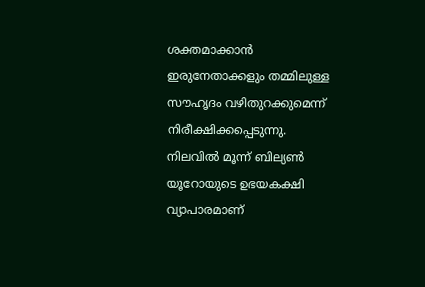ശക്തമാക്കാൻ ഇരുനേതാക്കളും തമ്മിലുള്ള സൗഹൃദം വഴിതുറക്കുമെന്ന് നിരീക്ഷിക്കപ്പെടുന്നു. നിലവിൽ മൂന്ന് ബില്യൺ യൂറോയുടെ ഉഭയകക്ഷി വ്യാപാരമാണ്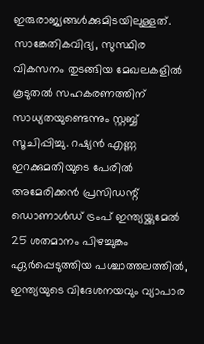ഇരുരാജ്യങ്ങൾക്കുമിടയിലുള്ളത്. സാങ്കേതികവിദ്യ, സുസ്ഥിര വികസനം തുടങ്ങിയ മേഖലകളിൽ കൂടുതൽ സഹകരണത്തിന് സാധ്യതയുണ്ടെന്നും സ്റ്റബ്ബ് സൂചിപ്പിച്ചു. റഷ്യൻ എണ്ണ ഇറക്കുമതിയുടെ പേരിൽ അമേരിക്കൻ പ്രസിഡന്റ് ഡൊണാൾഡ് ട്രംപ് ഇന്ത്യയ്ക്കുമേൽ 25 ശതമാനം പിഴച്ചുങ്കം ഏർപ്പെടുത്തിയ പശ്ചാത്തലത്തിൽ, ഇന്ത്യയുടെ വിദേശനയവും വ്യാപാര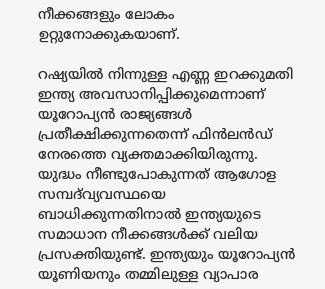നീക്കങ്ങളും ലോകം ഉറ്റുനോക്കുകയാണ്.

റഷ്യയിൽ നിന്നുള്ള എണ്ണ ഇറക്കുമതി ഇന്ത്യ അവസാനിപ്പിക്കുമെന്നാണ് യൂറോപ്യൻ രാജ്യങ്ങൾ പ്രതീക്ഷിക്കുന്നതെന്ന് ഫിൻലൻഡ് നേരത്തെ വ്യക്തമാക്കിയിരുന്നു. യുദ്ധം നീണ്ടുപോകുന്നത് ആഗോള സമ്പദ്‌വ്യവസ്ഥയെ ബാധിക്കുന്നതിനാൽ ഇന്ത്യയുടെ സമാധാന നീക്കങ്ങൾക്ക് വലിയ പ്രസക്തിയുണ്ട്. ഇന്ത്യയും യൂറോപ്യൻ യൂണിയനും തമ്മിലുള്ള വ്യാപാര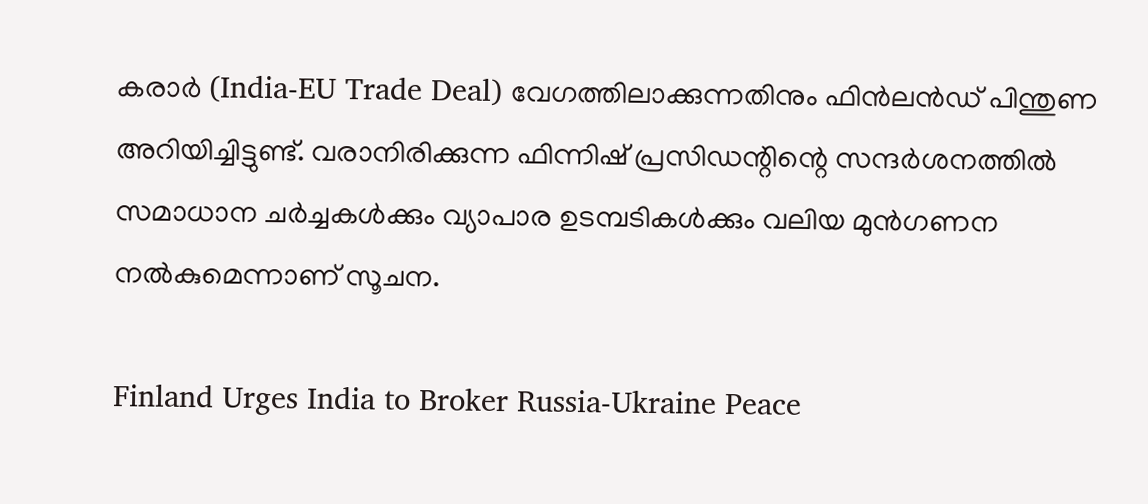കരാർ (India-EU Trade Deal) വേഗത്തിലാക്കുന്നതിനും ഫിൻലൻഡ് പിന്തുണ അറിയിച്ചിട്ടുണ്ട്. വരാനിരിക്കുന്ന ഫിന്നിഷ് പ്രസിഡന്റിന്റെ സന്ദർശനത്തിൽ സമാധാന ചർച്ചകൾക്കും വ്യാപാര ഉടമ്പടികൾക്കും വലിയ മുൻഗണന നൽകുമെന്നാണ് സൂചന.

Finland Urges India to Broker Russia-Ukraine Peace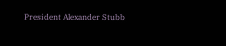President Alexander Stubb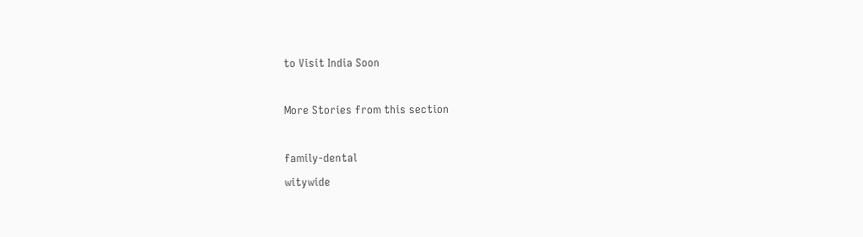to Visit India Soon

More Stories from this section

family-dental
witywide